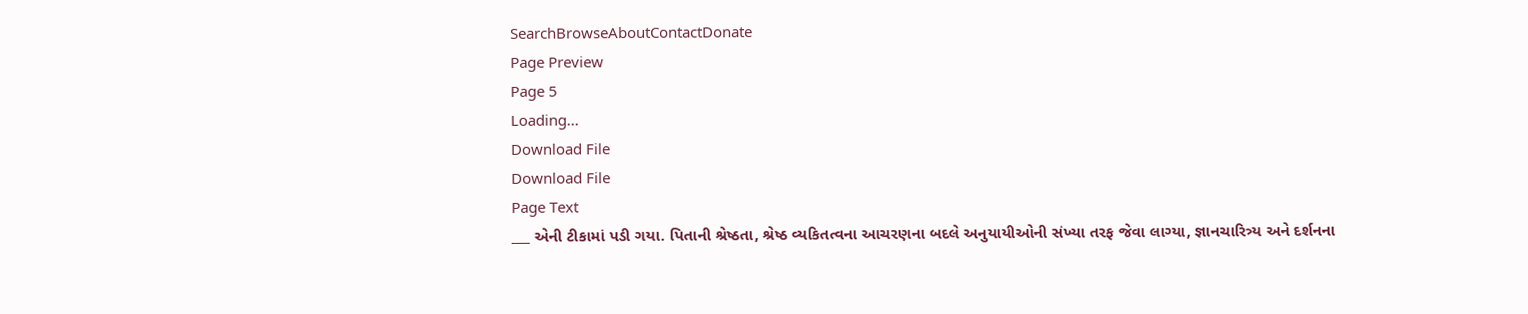SearchBrowseAboutContactDonate
Page Preview
Page 5
Loading...
Download File
Download File
Page Text
___ એની ટીકામાં પડી ગયા. પિતાની શ્રેષ્ઠતા, શ્રેષ્ઠ વ્યકિતત્વના આચરણના બદલે અનુયાયીઓની સંખ્યા તરફ જેવા લાગ્યા, જ્ઞાનચારિત્ર્ય અને દર્શનના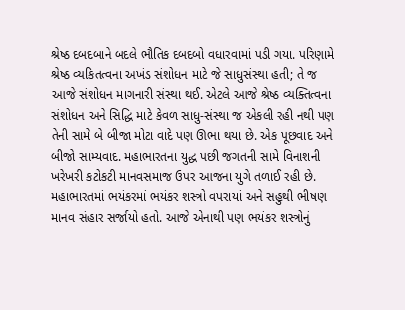શ્રેષ્ઠ દબદબાને બદલે ભૌતિક દબદબો વધારવામાં પડી ગયા. પરિણામે શ્રેષ્ઠ વ્યકિતત્વના અખંડ સંશોધન માટે જે સાધુસંસ્થા હતી; તે જ આજે સંશોધન માગનારી સંસ્થા થઈ. એટલે આજે શ્રેષ્ઠ વ્યક્તિત્વના સંશોધન અને સિદ્ધિ માટે કેવળ સાધુ-સંસ્થા જ એકલી રહી નથી પણ તેની સામે બે બીજા મોટા વાદે પણ ઊભા થયા છે. એક પૂછવાદ અને બીજો સામ્યવાદ. મહાભારતના યુદ્ધ પછી જગતની સામે વિનાશની ખરેખરી કટોકટી માનવસમાજ ઉપર આજના યુગે તળાઈ રહી છે. મહાભારતમાં ભયંકરમાં ભયંકર શસ્ત્રો વપરાયાં અને સહુથી ભીષણ માનવ સંહાર સર્જાયો હતો. આજે એનાથી પણ ભયંકર શસ્ત્રોનું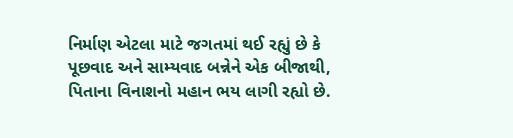નિર્માણ એટલા માટે જગતમાં થઈ રહ્યું છે કે પૂછવાદ અને સામ્યવાદ બન્નેને એક બીજાથી, પિતાના વિનાશનો મહાન ભય લાગી રહ્યો છે.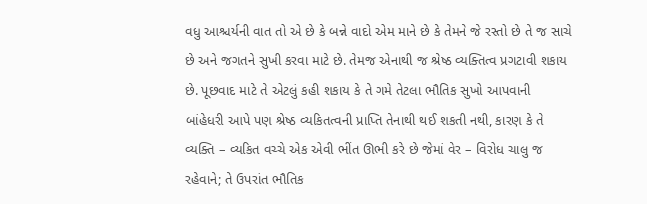વધુ આશ્ચર્યની વાત તો એ છે કે બન્ને વાદો એમ માને છે કે તેમને જે રસ્તો છે તે જ સાચે છે અને જગતને સુખી કરવા માટે છે. તેમજ એનાથી જ શ્રેષ્ઠ વ્યક્તિત્વ પ્રગટાવી શકાય છે. પૂછવાદ માટે તે એટલું કહી શકાય કે તે ગમે તેટલા ભૌતિક સુખો આપવાની બાંહેધરી આપે પણ શ્રેષ્ઠ વ્યકિતત્વની પ્રાપ્તિ તેનાથી થઈ શકતી નથી, કારણ કે તે વ્યક્તિ – વ્યકિત વચ્ચે એક એવી ભીંત ઊભી કરે છે જેમાં વેર – વિરોધ ચાલુ જ રહેવાને; તે ઉપરાંત ભૌતિક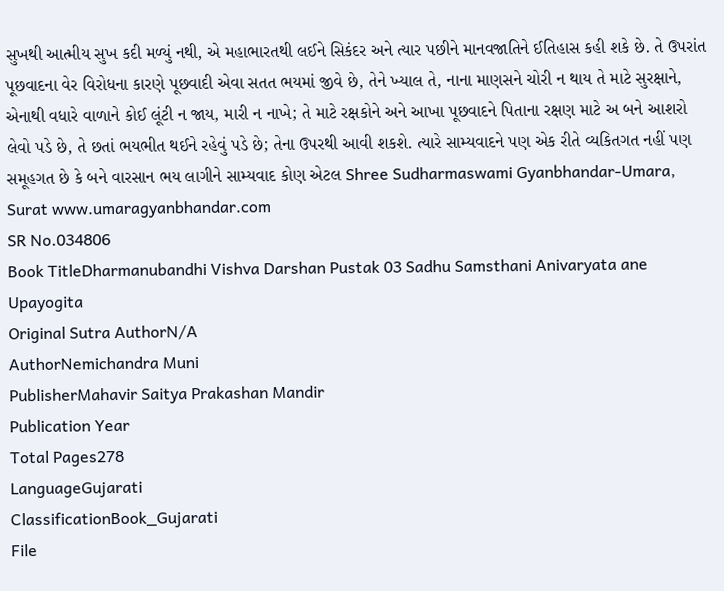સુખથી આત્મીય સુખ કદી મળ્યું નથી, એ મહાભારતથી લઈને સિકંદર અને ત્યાર પછીને માનવજાતિને ઈતિહાસ કહી શકે છે. તે ઉપરાંત પૂછવાદના વેર વિરોધના કારણે પૂછવાદી એવા સતત ભયમાં જીવે છે, તેને ખ્યાલ તે, નાના માણસને ચોરી ન થાય તે માટે સુરક્ષાને, એનાથી વધારે વાળાને કોઈ લૂંટી ન જાય, મારી ન નાખે; તે માટે રક્ષકોને અને આખા પૂછવાદને પિતાના રક્ષણ માટે અ બને આશરો લેવો પડે છે, તે છતાં ભયભીત થઈને રહેવું પડે છે; તેના ઉપરથી આવી શકશે. ત્યારે સામ્યવાદને પણ એક રીતે વ્યકિતગત નહીં પણ સમૂહગત છે કે બને વારસાન ભય લાગીને સામ્યવાદ કોણ એટલ Shree Sudharmaswami Gyanbhandar-Umara, Surat www.umaragyanbhandar.com
SR No.034806
Book TitleDharmanubandhi Vishva Darshan Pustak 03 Sadhu Samsthani Anivaryata ane Upayogita
Original Sutra AuthorN/A
AuthorNemichandra Muni
PublisherMahavir Saitya Prakashan Mandir
Publication Year
Total Pages278
LanguageGujarati
ClassificationBook_Gujarati
File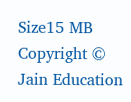Size15 MB
Copyright © Jain Education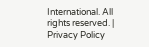International. All rights reserved. | Privacy Policy